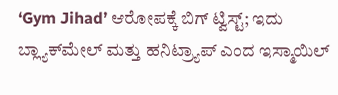‘Gym Jihad’ ಆರೋಪಕ್ಕೆ ಬಿಗ್ ಟ್ವಿಸ್ಟ್; ಇದು ಬ್ಲ್ಯಾಕ್‌ಮೇಲ್ ಮತ್ತು ಹನಿಟ್ರ್ಯಾಪ್ ಎಂದ ಇಸ್ಮಾಯಿಲ್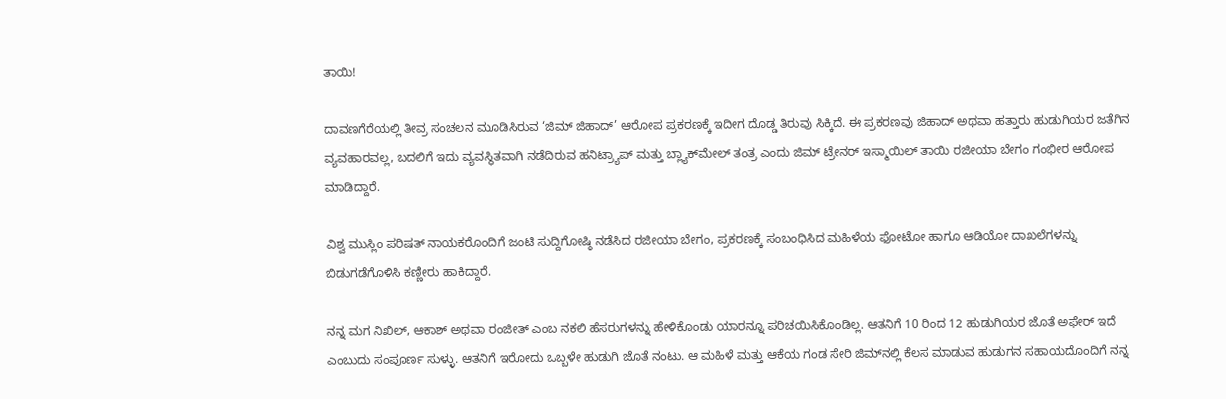ತಾಯಿ!

ದಾವಣಗೆರೆಯಲ್ಲಿ ತೀವ್ರ ಸಂಚಲನ ಮೂಡಿಸಿರುವ ‘ಜಿಮ್ ಜಿಹಾದ್’ ಆರೋಪ ಪ್ರಕರಣಕ್ಕೆ ಇದೀಗ ದೊಡ್ಡ ತಿರುವು ಸಿಕ್ಕಿದೆ. ಈ ಪ್ರಕರಣವು ಜಿಹಾದ್ ಅಥವಾ ಹತ್ತಾರು ಹುಡುಗಿಯರ ಜತೆಗಿನ ವ್ಯವಹಾರವಲ್ಲ, ಬದಲಿಗೆ ಇದು ವ್ಯವಸ್ಥಿತವಾಗಿ ನಡೆದಿರುವ ಹನಿಟ್ರ್ಯಾಪ್ ಮತ್ತು ಬ್ಲ್ಯಾಕ್‌ಮೇಲ್ ತಂತ್ರ ಎಂದು ಜಿಮ್ ಟ್ರೇನರ್ ಇಸ್ಮಾಯಿಲ್ ತಾಯಿ ರಜೀಯಾ ಬೇಗಂ ಗಂಭೀರ ಆರೋಪ ಮಾಡಿದ್ದಾರೆ.

ವಿಶ್ವ ಮುಸ್ಲಿಂ ಪರಿಷತ್ ನಾಯಕರೊಂದಿಗೆ ಜಂಟಿ ಸುದ್ದಿಗೋಷ್ಠಿ ನಡೆಸಿದ ರಜೀಯಾ ಬೇಗಂ, ಪ್ರಕರಣಕ್ಕೆ ಸಂಬಂಧಿಸಿದ ಮಹಿಳೆಯ ಫೋಟೋ ಹಾಗೂ ಆಡಿಯೋ ದಾಖಲೆಗಳನ್ನು ಬಿಡುಗಡೆಗೊಳಿಸಿ ಕಣ್ಣೀರು ಹಾಕಿದ್ದಾರೆ.

ನನ್ನ ಮಗ ನಿಖಿಲ್, ಆಕಾಶ್ ಅಥವಾ ರಂಜೀತ್ ಎಂಬ ನಕಲಿ ಹೆಸರುಗಳನ್ನು ಹೇಳಿಕೊಂಡು ಯಾರನ್ನೂ ಪರಿಚಯಿಸಿಕೊಂಡಿಲ್ಲ. ಆತನಿಗೆ 10 ರಿಂದ 12 ಹುಡುಗಿಯರ ಜೊತೆ ಅಫೇರ್ ಇದೆ ಎಂಬುದು ಸಂಪೂರ್ಣ ಸುಳ್ಳು. ಆತನಿಗೆ ಇರೋದು ಒಬ್ಬಳೇ ಹುಡುಗಿ ಜೊತೆ ನಂಟು. ಆ ಮಹಿಳೆ ಮತ್ತು ಆಕೆಯ ಗಂಡ ಸೇರಿ ಜಿಮ್‌ನಲ್ಲಿ ಕೆಲಸ ಮಾಡುವ ಹುಡುಗನ ಸಹಾಯದೊಂದಿಗೆ ನನ್ನ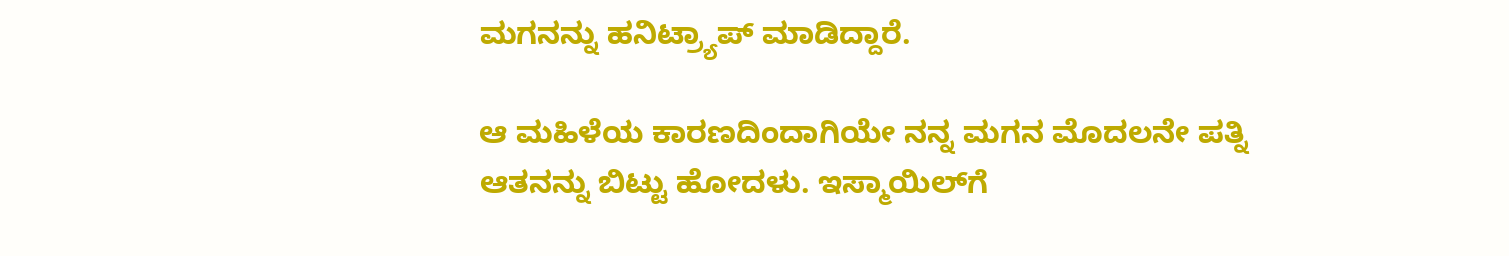ಮಗನನ್ನು ಹನಿಟ್ರ್ಯಾಪ್ ಮಾಡಿದ್ದಾರೆ.

ಆ ಮಹಿಳೆಯ ಕಾರಣದಿಂದಾಗಿಯೇ ನನ್ನ ಮಗನ ಮೊದಲನೇ ಪತ್ನಿ ಆತನನ್ನು ಬಿಟ್ಟು ಹೋದಳು. ಇಸ್ಮಾಯಿಲ್‌ಗೆ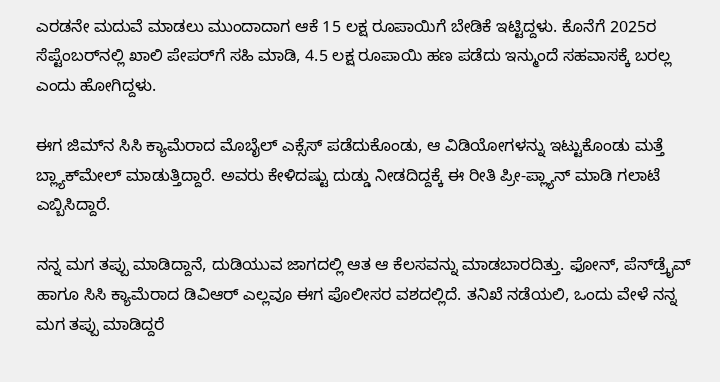ಎರಡನೇ ಮದುವೆ ಮಾಡಲು ಮುಂದಾದಾಗ ಆಕೆ 15 ಲಕ್ಷ ರೂಪಾಯಿಗೆ ಬೇಡಿಕೆ ಇಟ್ಟಿದ್ದಳು. ಕೊನೆಗೆ 2025ರ ಸೆಪ್ಟೆಂಬರ್‌ನಲ್ಲಿ ಖಾಲಿ ಪೇಪರ್‌ಗೆ ಸಹಿ ಮಾಡಿ, 4.5 ಲಕ್ಷ ರೂಪಾಯಿ ಹಣ ಪಡೆದು ಇನ್ಮುಂದೆ ಸಹವಾಸಕ್ಕೆ ಬರಲ್ಲ ಎಂದು ಹೋಗಿದ್ದಳು.

ಈಗ ಜಿಮ್‌ನ ಸಿಸಿ ಕ್ಯಾಮೆರಾದ ಮೊಬೈಲ್ ಎಕ್ಸೆಸ್ ಪಡೆದುಕೊಂಡು, ಆ ವಿಡಿಯೋಗಳನ್ನು ಇಟ್ಟುಕೊಂಡು ಮತ್ತೆ ಬ್ಲ್ಯಾಕ್‌ಮೇಲ್ ಮಾಡುತ್ತಿದ್ದಾರೆ. ಅವರು ಕೇಳಿದಷ್ಟು ದುಡ್ಡು ನೀಡದಿದ್ದಕ್ಕೆ ಈ ರೀತಿ ಪ್ರೀ-ಪ್ಲ್ಯಾನ್ ಮಾಡಿ ಗಲಾಟೆ ಎಬ್ಬಿಸಿದ್ದಾರೆ.

ನನ್ನ ಮಗ ತಪ್ಪು ಮಾಡಿದ್ದಾನೆ, ದುಡಿಯುವ ಜಾಗದಲ್ಲಿ ಆತ ಆ ಕೆಲಸವನ್ನು ಮಾಡಬಾರದಿತ್ತು. ಫೋನ್, ಪೆನ್‌ಡ್ರೈವ್ ಹಾಗೂ ಸಿಸಿ ಕ್ಯಾಮೆರಾದ ಡಿವಿಆರ್ ಎಲ್ಲವೂ ಈಗ ಪೊಲೀಸರ ವಶದಲ್ಲಿದೆ. ತನಿಖೆ ನಡೆಯಲಿ, ಒಂದು ವೇಳೆ ನನ್ನ ಮಗ ತಪ್ಪು ಮಾಡಿದ್ದರೆ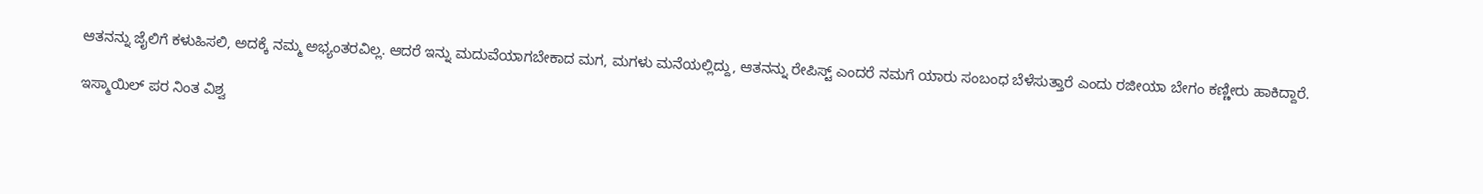ಆತನನ್ನು ಜೈಲಿಗೆ ಕಳುಹಿಸಲಿ, ಅದಕ್ಕೆ ನಮ್ಮ ಅಭ್ಯಂತರವಿಲ್ಲ. ಆದರೆ ಇನ್ನು ಮದುವೆಯಾಗಬೇಕಾದ ಮಗ, ಮಗಳು ಮನೆಯಲ್ಲಿದ್ದು, ಆತನನ್ನು ರೇಪಿಸ್ಟ್ ಎಂದರೆ ನಮಗೆ ಯಾರು ಸಂಬಂಧ ಬೆಳೆಸುತ್ತಾರೆ ಎಂದು ರಜೀಯಾ ಬೇಗಂ ಕಣ್ಣೀರು ಹಾಕಿದ್ದಾರೆ.

ಇಸ್ಮಾಯಿಲ್ ಪರ ನಿಂತ ವಿಶ್ವ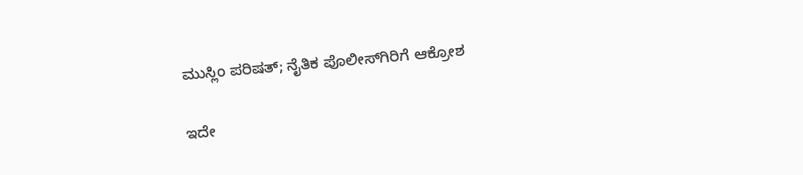ಮುಸ್ಲಿಂ ಪರಿಷತ್; ನೈತಿಕ ಪೊಲೀಸ್‌ಗಿರಿಗೆ ಆಕ್ರೋಶ

ಇದೇ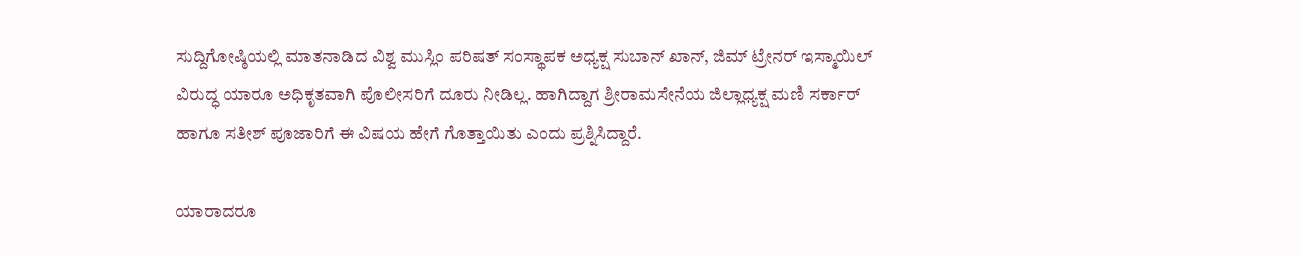ಸುದ್ದಿಗೋಷ್ಠಿಯಲ್ಲಿ ಮಾತನಾಡಿದ ವಿಶ್ವ ಮುಸ್ಲಿಂ ಪರಿಷತ್ ಸಂಸ್ಥಾಪಕ ಅಧ್ಯಕ್ಷ ಸುಬಾನ್ ಖಾನ್, ಜಿಮ್ ಟ್ರೇನರ್ ಇಸ್ಮಾಯಿಲ್ ವಿರುದ್ಧ ಯಾರೂ ಅಧಿಕೃತವಾಗಿ ಪೊಲೀಸರಿಗೆ ದೂರು ನೀಡಿಲ್ಲ. ಹಾಗಿದ್ದಾಗ ಶ್ರೀರಾಮಸೇನೆಯ ಜಿಲ್ಲಾಧ್ಯಕ್ಷ ಮಣಿ ಸರ್ಕಾರ್ ಹಾಗೂ ಸತೀಶ್ ಪೂಜಾರಿಗೆ ಈ ವಿಷಯ ಹೇಗೆ ಗೊತ್ತಾಯಿತು ಎಂದು ಪ್ರಶ್ನಿಸಿದ್ದಾರೆ.

ಯಾರಾದರೂ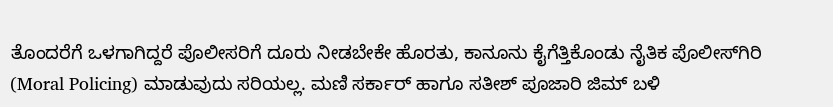ತೊಂದರೆಗೆ ಒಳಗಾಗಿದ್ದರೆ ಪೊಲೀಸರಿಗೆ ದೂರು ನೀಡಬೇಕೇ ಹೊರತು, ಕಾನೂನು ಕೈಗೆತ್ತಿಕೊಂಡು ನೈತಿಕ ಪೊಲೀಸ್‌ಗಿರಿ (Moral Policing) ಮಾಡುವುದು ಸರಿಯಲ್ಲ. ಮಣಿ ಸರ್ಕಾರ್ ಹಾಗೂ ಸತೀಶ್ ಪೂಜಾರಿ ಜಿಮ್ ಬಳಿ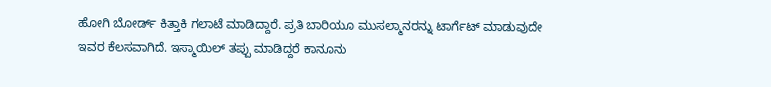ಹೋಗಿ ಬೋರ್ಡ್ ಕಿತ್ತಾಕಿ ಗಲಾಟೆ ಮಾಡಿದ್ದಾರೆ. ಪ್ರತಿ ಬಾರಿಯೂ ಮುಸಲ್ಮಾನರನ್ನು ಟಾರ್ಗೆಟ್ ಮಾಡುವುದೇ ಇವರ ಕೆಲಸವಾಗಿದೆ. ಇಸ್ಮಾಯಿಲ್ ತಪ್ಪು ಮಾಡಿದ್ದರೆ ಕಾನೂನು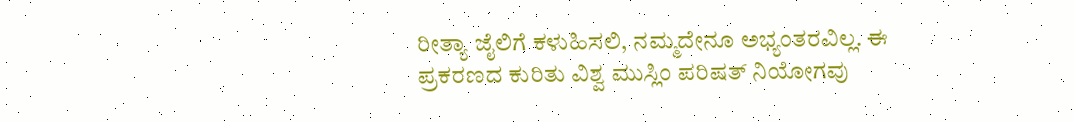ರೀತ್ಯಾ ಜೈಲಿಗೆ ಕಳುಹಿಸಲಿ, ನಮ್ಮದೇನೂ ಅಭ್ಯಂತರವಿಲ್ಲ. ಈ ಪ್ರಕರಣದ ಕುರಿತು ವಿಶ್ವ ಮುಸ್ಲಿಂ ಪರಿಷತ್ ನಿಯೋಗವು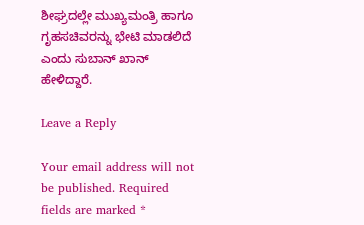ಶೀಘ್ರದಲ್ಲೇ ಮುಖ್ಯಮಂತ್ರಿ ಹಾಗೂ ಗೃಹಸಚಿವರನ್ನು ಭೇಟಿ ಮಾಡಲಿದೆ ಎಂದು ಸುಬಾನ್ ಖಾನ್ ಹೇಳಿದ್ದಾರೆ.

Leave a Reply

Your email address will not be published. Required fields are marked *